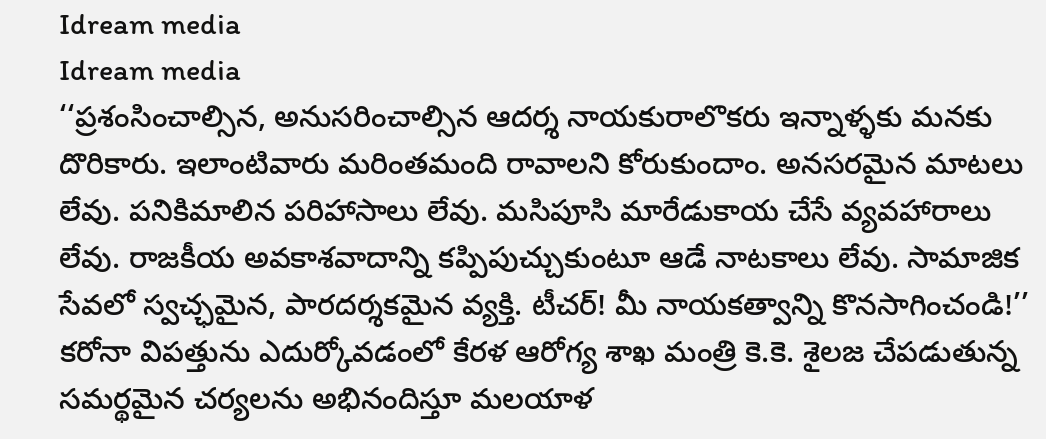Idream media
Idream media
‘‘ప్రశంసించాల్సిన, అనుసరించాల్సిన ఆదర్శ నాయకురాలొకరు ఇన్నాళ్ళకు మనకు దొరికారు. ఇలాంటివారు మరింతమంది రావాలని కోరుకుందాం. అనసరమైన మాటలు లేవు. పనికిమాలిన పరిహాసాలు లేవు. మసిపూసి మారేడుకాయ చేసే వ్యవహారాలు లేవు. రాజకీయ అవకాశవాదాన్ని కప్పిపుచ్చుకుంటూ ఆడే నాటకాలు లేవు. సామాజిక సేవలో స్వచ్ఛమైన, పారదర్శకమైన వ్యక్తి. టీచర్! మీ నాయకత్వాన్ని కొనసాగించండి!’’ కరోనా విపత్తును ఎదుర్కోవడంలో కేరళ ఆరోగ్య శాఖ మంత్రి కె.కె. శైలజ చేపడుతున్న సమర్థమైన చర్యలను అభినందిస్తూ మలయాళ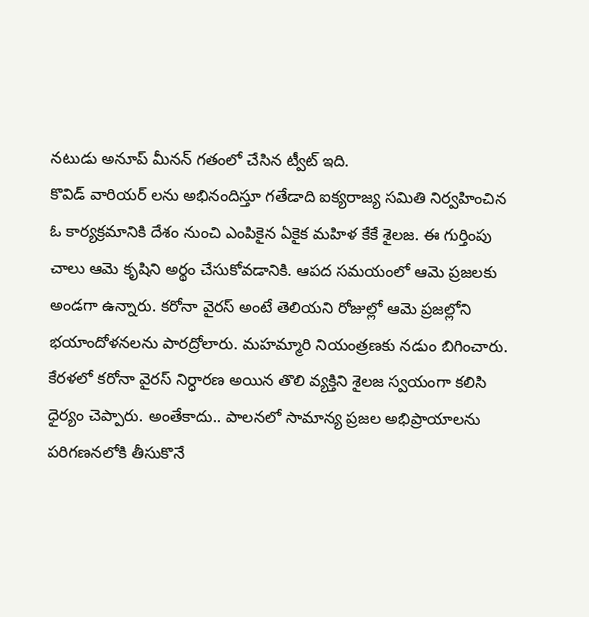నటుడు అనూప్ మీనన్ గతంలో చేసిన ట్వీట్ ఇది.
కొవిడ్ వారియర్ లను అభినందిస్తూ గతేడాది ఐక్యరాజ్య సమితి నిర్వహించిన ఓ కార్యక్రమానికి దేశం నుంచి ఎంపికైన ఏకైక మహిళ కేకే శైలజ. ఈ గుర్తింపు చాలు ఆమె కృషిని అర్థం చేసుకోవడానికి. ఆపద సమయంలో ఆమె ప్రజలకు అండగా ఉన్నారు. కరోనా వైరస్ అంటే తెలియని రోజుల్లో ఆమె ప్రజల్లోని భయాందోళనలను పారద్రోలారు. మహమ్మారి నియంత్రణకు నడుం బిగించారు. కేరళలో కరోనా వైరస్ నిర్ధారణ అయిన తొలి వ్యక్తిని శైలజ స్వయంగా కలిసి ధైర్యం చెప్పారు. అంతేకాదు.. పాలనలో సామాన్య ప్రజల అభిప్రాయాలను పరిగణనలోకి తీసుకొనే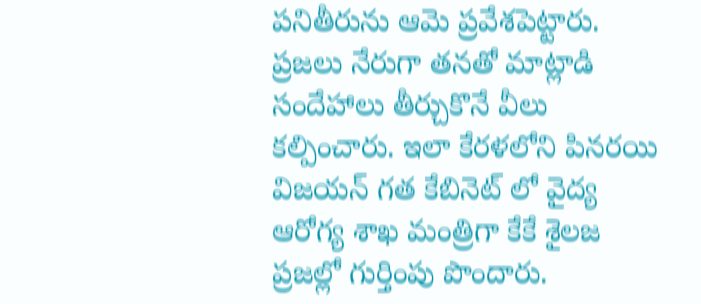పనితీరును ఆమె ప్రవేశపెట్టారు. ప్రజలు నేరుగా తనతో మాట్లాడి సందేహాలు తీర్చుకొనే వీలు కల్పించారు. ఇలా కేరళలోని పినరయి విజయన్ గత కేబినెట్ లో వైద్య ఆరోగ్య శాఖ మంత్రిగా కేకే శైలజ ప్రజల్లో గుర్తింపు పొందారు.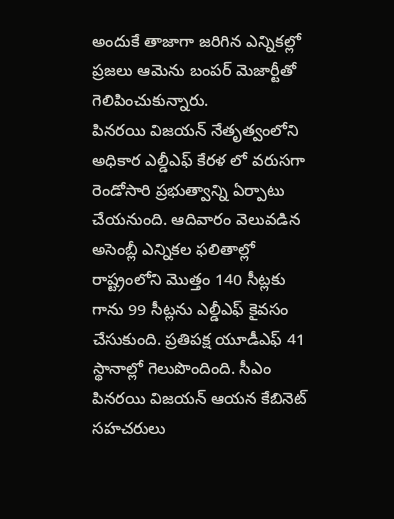అందుకే తాజాగా జరిగిన ఎన్నికల్లో ప్రజలు ఆమెను బంపర్ మెజార్టీతో గెలిపించుకున్నారు.
పినరయి విజయన్ నేతృత్వంలోని అధికార ఎల్డీఎఫ్ కేరళ లో వరుసగా రెండోసారి ప్రభుత్వాన్ని ఏర్పాటు చేయనుంది. ఆదివారం వెలువడిన అసెంబ్లీ ఎన్నికల ఫలితాల్లో రాష్ట్రంలోని మొత్తం 140 సీట్లకు గాను 99 సీట్లను ఎల్డీఎఫ్ కైవసం చేసుకుంది. ప్రతిపక్ష యూడీఎఫ్ 41 స్థానాల్లో గెలుపొందింది. సీఎం పినరయి విజయన్ ఆయన కేబినెట్ సహచరులు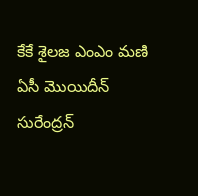కేకే శైలజ ఎంఎం మణి ఏసీ మొయిదీన్ సురేంద్రన్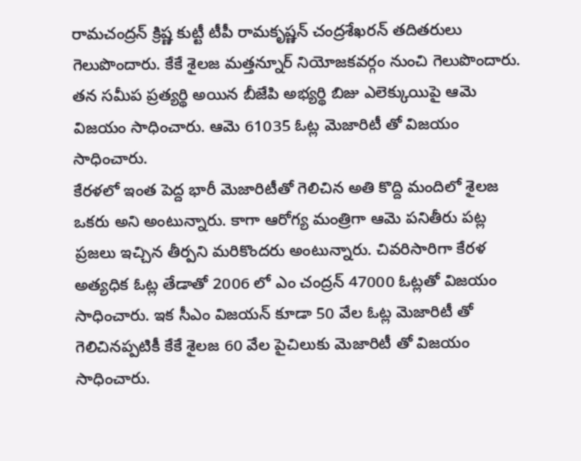రామచంద్రన్ క్రిష్ణ కుట్టీ టీపీ రామకృష్ణన్ చంద్రశేఖరన్ తదితరులు గెలుపొందారు. కేకే శైలజ మత్తన్నూర్ నియోజకవర్గం నుంచి గెలుపొందారు. తన సమీప ప్రత్యర్థి అయిన బీజేపి అభ్యర్థి బిజు ఎలెక్కుయిపై ఆమె విజయం సాధించారు. ఆమె 61035 ఓట్ల మెజారిటీ తో విజయం సాధించారు.
కేరళలో ఇంత పెద్ద భారీ మెజారిటీతో గెలిచిన అతి కొద్ది మందిలో శైలజ ఒకరు అని అంటున్నారు. కాగా ఆరోగ్య మంత్రిగా ఆమె పనితీరు పట్ల ప్రజలు ఇచ్చిన తీర్పని మరికొందరు అంటున్నారు. చివరిసారిగా కేరళ అత్యధిక ఓట్ల తేడాతో 2006 లో ఎం చంద్రన్ 47000 ఓట్లతో విజయం సాధించారు. ఇక సీఎం విజయన్ కూడా 50 వేల ఓట్ల మెజారిటీ తో గెలిచినప్పటికీ కేకే శైలజ 60 వేల పైచిలుకు మెజారిటీ తో విజయం సాధించారు.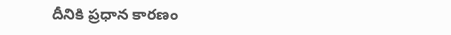దీనికి ప్రధాన కారణం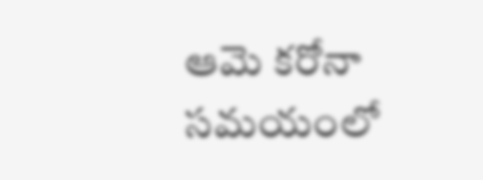ఆమె కరోనా సమయంలో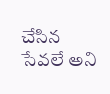చేసిన సేవలే అని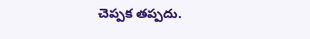చెప్పక తప్పదు.